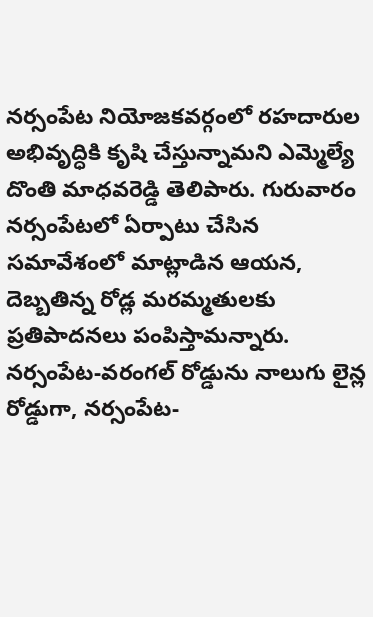నర్సంపేట నియోజకవర్గంలో రహదారుల అభివృద్ధికి కృషి చేస్తున్నామని ఎమ్మెల్యే దొంతి మాధవరెడ్డి తెలిపారు. గురువారం నర్సంపేటలో ఏర్పాటు చేసిన సమావేశంలో మాట్లాడిన ఆయన, దెబ్బతిన్న రోడ్ల మరమ్మతులకు ప్రతిపాదనలు పంపిస్తామన్నారు. నర్సంపేట-వరంగల్ రోడ్డును నాలుగు లైన్ల రోడ్డుగా, నర్సంపేట-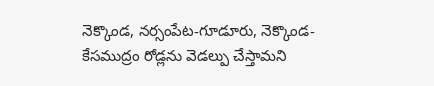నెక్కొండ, నర్సంపేట-గూడూరు, నెక్కొండ-కేసముద్రం రోడ్లను వెడల్పు చేస్తామని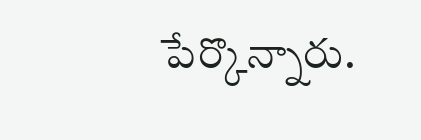పేర్కొన్నారు.